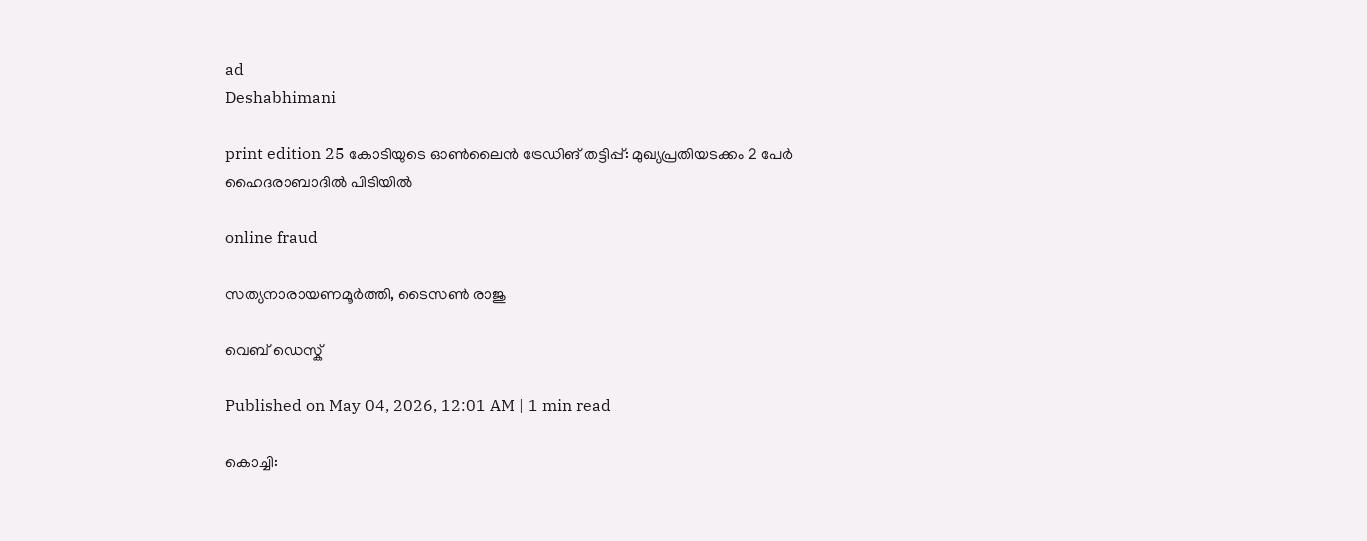ad
Deshabhimani

print edition 25 കോടിയുടെ ഓൺലൈൻ ട്രേഡിങ്‌ തട്ടിപ്പ്‌: മുഖ്യപ്രതിയടക്കം 2 പേർ
ഹൈദരാബാദിൽ പിടിയിൽ

online fraud

സത്യനാരായണമൂർത്തി, ടൈസൺ രാജു

വെബ് ഡെസ്ക്

Published on May 04, 2026, 12:01 AM | 1 min read

കൊച്ചി: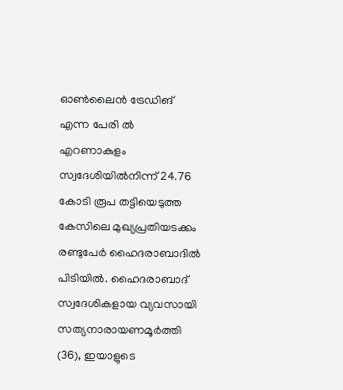ഓൺലൈൻ ട്രേഡിങ്‌ എന്ന പേരി ൽ എറണാകുളം സ്വദേശിയിൽനിന്ന്‌ 24.76 കോടി രൂപ തട്ടിയെടുത്ത കേസിലെ മുഖ്യപ്രതിയടക്കം രണ്ടുപേർ ഹൈദരാബാദിൽ പിടിയിൽ. ഹൈദരാബാദ്‌ സ്വദേശികളായ വ്യവസായി സത്യനാരായണമൂർത്തി (36), ഇയാളുടെ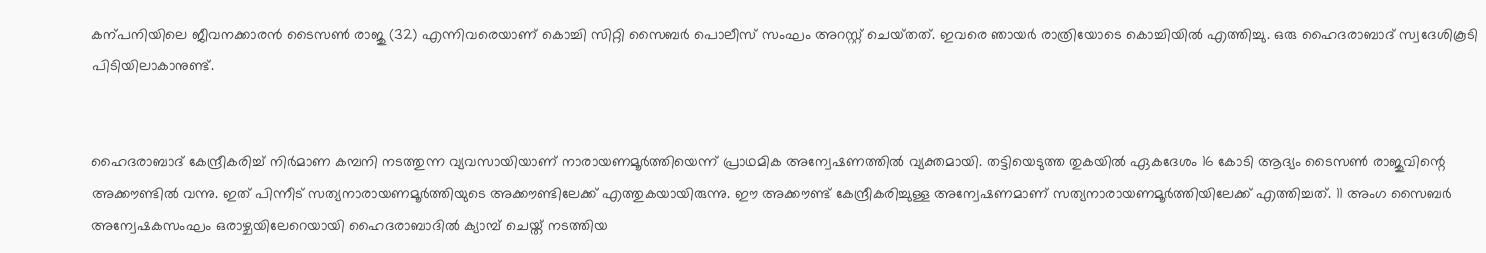കന്പനിയിലെ ജീവനക്കാരൻ ടൈസൺ രാജു (32) എന്നിവരെയാണ്‌ കൊച്ചി സിറ്റി സൈബർ പൊലീസ് സംഘം അറസ്റ്റ് ചെയ്‌തത്‌. ഇവരെ ഞായർ രാത്രിയോടെ കൊച്ചിയിൽ എത്തിച്ചു. ഒരു ഹൈദരാബാദ്‌ സ്വദേശികൂടി പിടിയിലാകാനുണ്ട്‌.


ഹൈദരാബാദ് കേന്ദ്രീകരിച്ച് നിർമാണ കമ്പനി നടത്തുന്ന വ്യവസായിയാണ്‌ നാരായണമൂ‍ർത്തിയെന്ന്‌ പ്രാഥമിക അന്വേഷണത്തിൽ വ്യക്തമായി. തട്ടിയെടുത്ത തുകയിൽ ഏകദേശം 16 കോടി ആദ്യം ടൈസൺ രാജുവിന്റെ അക്ക‍ൗണ്ടിൽ വന്നു. ഇത്‌ പിന്നീട്‌ സത്യനാരായണമൂർത്തിയുടെ അക്കൗണ്ടിലേക്ക്‌ എത്തുകയായിരുന്നു. ഇ‍ൗ അക്ക‍ൗണ്ട്‌ കേന്ദ്രീകരിച്ചുള്ള അന്വേഷണമാണ് സത്യനാരായണമൂർത്തിയിലേക്ക്‌ എത്തിച്ചത്‌. 11 അംഗ സൈബർ അന്വേഷകസംഘം ഒരാഴ്ചയിലേറെയായി ഹൈദരാബാദിൽ ക്യാമ്പ് ചെയ്ത് നടത്തിയ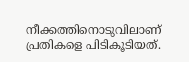നീക്കത്തിനൊടുവിലാണ് പ്രതികളെ പിടികൂടിയത്.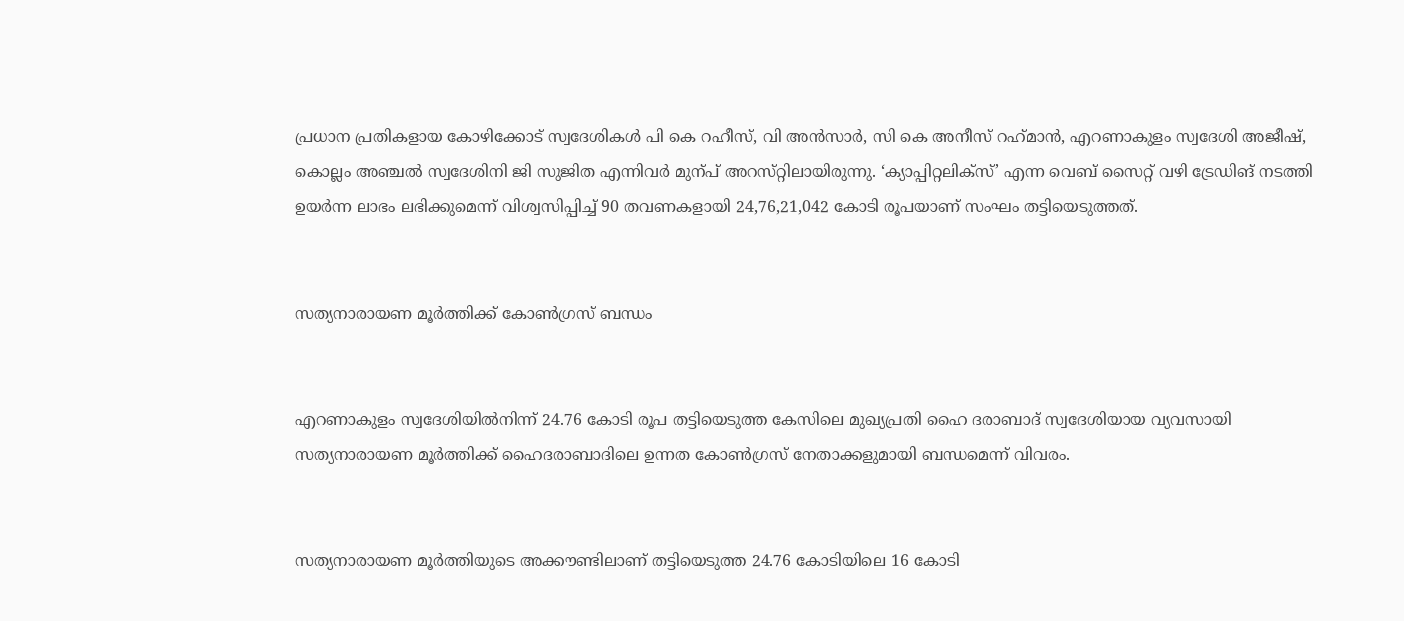പ്രധാന പ്രതികളായ കോഴിക്കോട്‌ സ്വദേശികൾ പി കെ റഹീസ്‌, വി അൻസാർ, സി കെ അനീസ്‌ റഹ്‌മാൻ, എറണാകുളം സ്വദേശി അജീഷ്‌, കൊല്ലം അഞ്ചൽ സ്വദേശിനി ജി സുജിത എന്നിവർ മുന്പ്‌ അറസ്‌റ്റിലായിരുന്നു. ‘ക്യാപ്പിറ്റലിക്‌സ്’ എന്ന വെബ് സൈറ്റ് വഴി ട്രേഡിങ്‌ നടത്തി ഉയർന്ന ലാഭം ലഭിക്കുമെന്ന് വിശ്വസിപ്പിച്ച് 90 തവണകളായി 24,76,21,042 കോടി രൂപയാണ് സംഘം തട്ടിയെടുത്തത്‌.


സത്യനാരായണ മൂർത്തിക്ക്‌ കോൺഗ്രസ്‌ ബന്ധം


എറണാകുളം സ്വദേശിയിൽനിന്ന്‌ 24.76 കോടി രൂപ തട്ടിയെടുത്ത കേസിലെ മുഖ്യപ്രതി ഹൈ ദരാബാദ്‌ സ്വദേശിയായ വ്യവസായി സത്യനാരായണ മൂർത്തിക്ക്‌ ഹൈദരാബാദിലെ ഉന്നത കോൺഗ്രസ്‌ നേതാക്കളുമായി ബന്ധമെന്ന്‌ വിവരം.


സത്യനാരായണ മൂർത്തിയുടെ അക്ക‍‍ൗണ്ടിലാണ്‌ തട്ടിയെടുത്ത 24.76 കോടിയിലെ 16 കോടി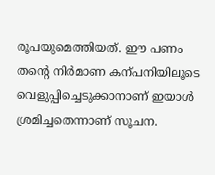രൂപയുമെത്തിയത്‌. ഈ പണം തന്റെ നിർമാണ കന്പനിയിലൂടെ വെളുപ്പിച്ചെടുക്കാനാണ് ഇയാൾ ശ്രമിച്ചതെന്നാണ്‌ സൂചന.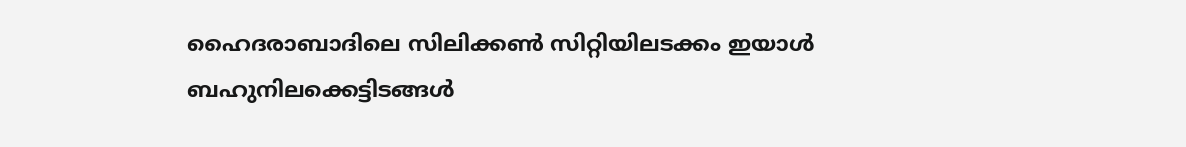ഹൈദരാബാദിലെ സിലിക്കൺ സിറ്റിയിലടക്കം ഇയാൾ ബഹുനിലക്കെട്ടിടങ്ങൾ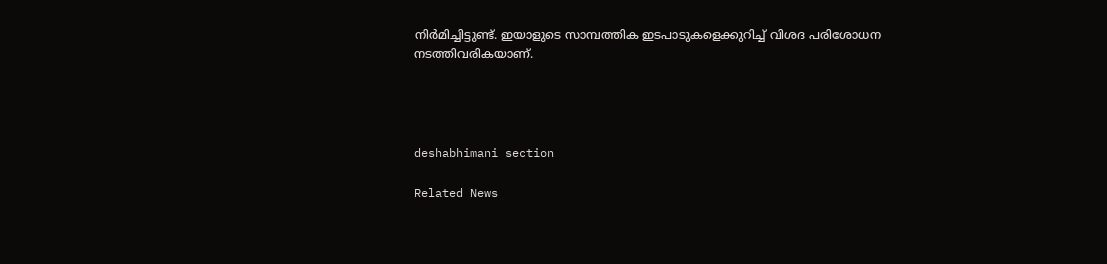നിർമിച്ചിട്ടുണ്ട്‌. ഇയാളുടെ സാമ്പത്തിക ഇടപാടുകളെക്കുറിച്ച് വിശദ പരിശോധന നടത്തിവരികയാണ്.




deshabhimani section

Related News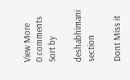View More
0 comments
Sort by

deshabhimani section

Dont Miss it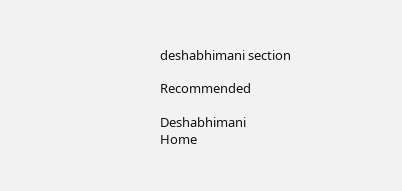deshabhimani section

Recommended

Deshabhimani
Home